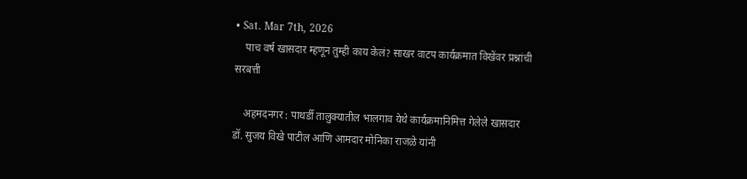• Sat. Mar 7th, 2026
    पाच वर्ष खासदार म्हणून तुम्ही काय केलं? साखर वाटप कार्यक्रमात विखेंवर प्रश्नांची सरबत्ती

    अहमदनगर : पाथर्डी तालुक्यातील भालगाव येथे कार्यक्रमानिमित्त गेलेले खासदार डॉ. सुजय विखे पाटील आणि आमदार मोनिका राजळे यांनी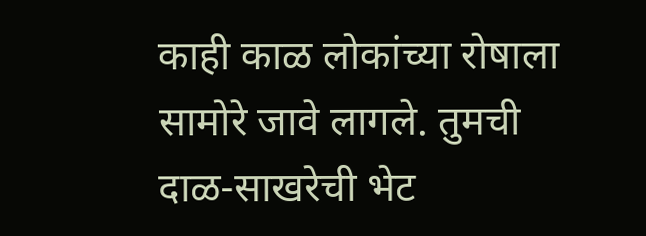काही काळ लोकांच्या रोषाला सामोरे जावे लागले. तुमची दाळ-साखरेची भेट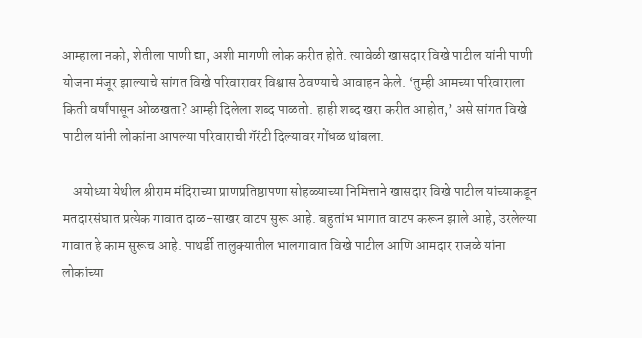आम्हाला नको, शेतीला पाणी द्या, अशी मागणी लोक करीत होते. त्यावेळी खासदार विखे पाटील यांनी पाणी योजना मंजूर झाल्याचे सांगत विखे परिवारावर विश्वास ठेवण्याचे आवाहन केले. ‘तुम्ही आमच्या परिवाराला किती वर्षांपासून ओळखता? आम्ही दिलेला शब्द पाळतो. हाही शब्द खरा करीत आहोत,’ असे सांगत विखे पाटील यांनी लोकांना आपल्या परिवाराची गॅरंटी दिल्यावर गोंधळ थांबला.

    अयोध्या येथील श्रीराम मंदिराच्या प्राणप्रतिष्ठापणा सोहळ्याच्या निमित्ताने खासदार विखे पाटील यांच्याकडून मतदारसंघात प्रत्येक गावात दाळ-साखर वाटप सुरू आहे. बहुतांभ भागात वाटप करून झाले आहे, उरलेल्या गावात हे काम सुरूच आहे. पाथर्डी तालुक्यातील भालगावात विखे पाटील आणि आमदार राजळे यांना लोकांच्या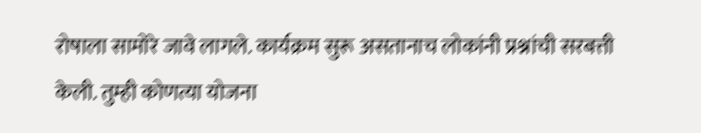रोषाला सामोरे जावे लागले. कार्यक्रम सुरू असतानाच लोकांनी प्रश्नांची सरबत्ती केली. तुम्ही कोणत्या योजना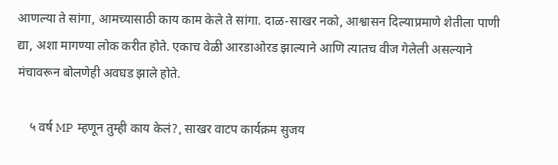आणल्या ते सांगा, आमच्यासाठी काय काम केले ते सांगा. दाळ-साखर नको, आश्वासन दिल्याप्रमाणे शेतीला पाणी द्या, अशा मागण्या लोक करीत होते. एकाच वेळी आरडाओरड झाल्याने आणि त्यातच वीज गेलेली असल्याने मंचावरून बोलणेही अवघड झाले होते.

    ५ वर्ष MP म्हणून तुम्ही काय केलं?, साखर वाटप कार्यक्रम सुजय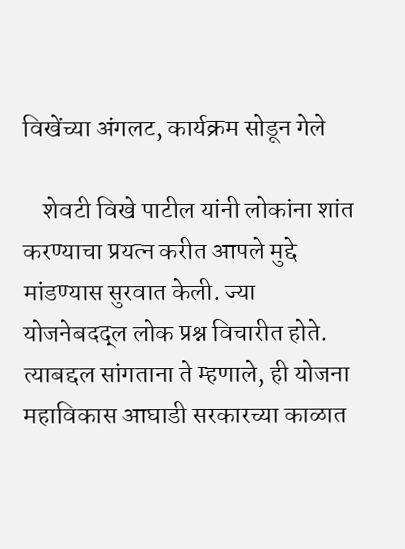विखेंच्या अंगलट, कार्यक्रम सोडून गेले

    शेवटी विखे पाटील यांनी लोकांना शांत करण्याचा प्रयत्न करीत आपले मुद्दे मांडण्यास सुरवात केली. ज्या योजनेबदद्ल लोक प्रश्न विचारीत होते. त्याबद्दल सांगताना ते म्हणाले, ही योजना महाविकास आघाडी सरकारच्या काळात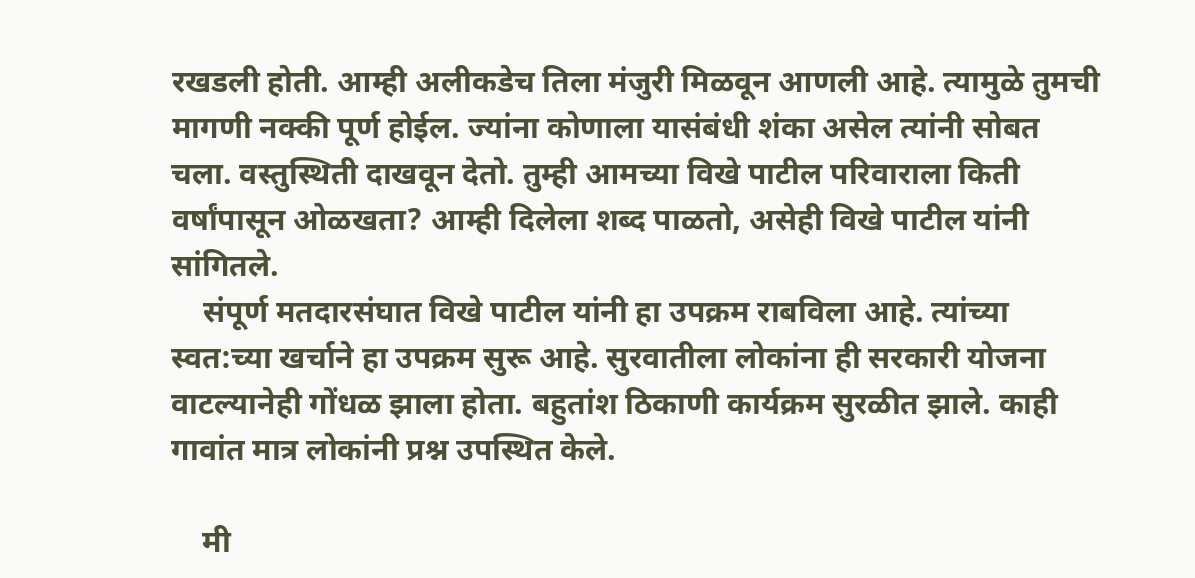रखडली होती. आम्ही अलीकडेच तिला मंजुरी मिळवून आणली आहे. त्यामुळे तुमची मागणी नक्की पूर्ण होईल. ज्यांना कोणाला यासंबंधी शंका असेल त्यांनी सोबत चला. वस्तुस्थिती दाखवून देतो. तुम्ही आमच्या विखे पाटील परिवाराला किती वर्षांपासून ओळखता? आम्ही दिलेला शब्द पाळतो, असेही विखे पाटील यांनी सांगितले.
    संपूर्ण मतदारसंघात विखे पाटील यांनी हा उपक्रम राबविला आहे. त्यांच्या स्वत:च्या खर्चाने हा उपक्रम सुरू आहे. सुरवातीला लोकांना ही सरकारी योजना वाटल्यानेही गोंधळ झाला होता. बहुतांश ठिकाणी कार्यक्रम सुरळीत झाले. काही गावांत मात्र लोकांनी प्रश्न उपस्थित केले.

    मी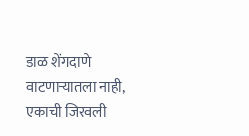डाळ शेंगदाणे वाटणाऱ्यातला नाही, एकाची जिरवली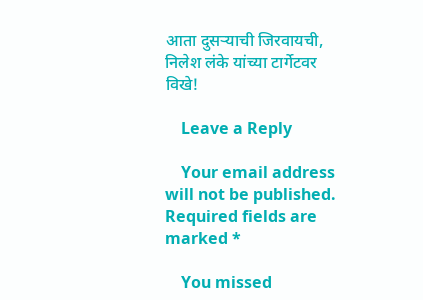आता दुसऱ्याची जिरवायची, निलेश लंके यांच्या टार्गेटवर विखे!

    Leave a Reply

    Your email address will not be published. Required fields are marked *

    You missed